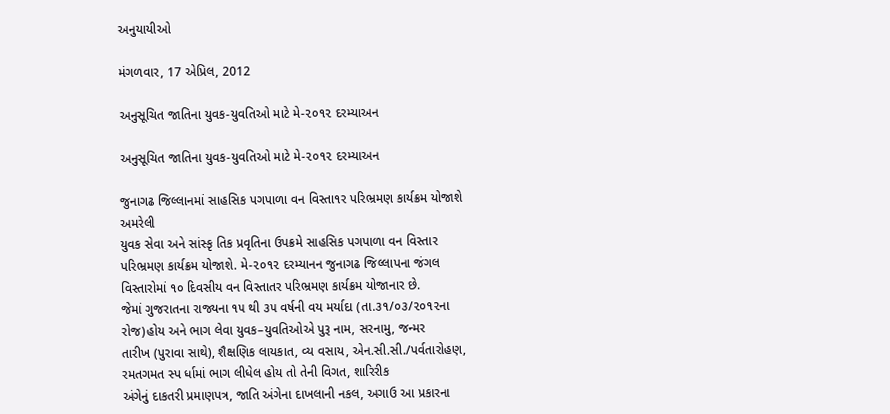અનુયાયીઓ

મંગળવાર, 17 એપ્રિલ, 2012

અનુસૂચિત જાતિના યુવક-યુવતિઓ માટે મે-૨૦૧૨ દરમ્યાઅન

અનુસૂચિત જાતિના યુવક-યુવતિઓ માટે મે-૨૦૧૨ દરમ્યાઅન

જુનાગઢ જિલ્લાનમાં સાહસિક પગપાળા વન વિસ્તા૧ર પરિભ્રમણ કાર્યક્રમ યોજાશે
અમરેલી
યુવક સેવા અને સાંસ્કૃ તિક પ્રવૃતિના ઉપક્રમે સાહસિક પગપાળા વન વિસ્તા‍ર
પરિભ્રમણ કાર્યક્રમ યોજાશે. મે-૨૦૧૨ દરમ્યાનન જુનાગઢ જિલ્લાપના જંગલ
વિસ્તારોમાં ૧૦ દિવસીય વન વિસ્તાતર પરિભ્રમણ કાર્યક્રમ યોજાનાર છે.
જેમાં ગુજરાતના રાજ્યના ૧૫ થી ૩૫ વર્ષની વય મર્યાદા (તા.૩૧/૦૩/૨૦૧૨ના
રોજ)હોય અને ભાગ લેવા યુવક–યુવતિઓએ પુરૂ નામ, સરનામુ, જન્મર
તારીખ (પુરાવા સાથે), શૈક્ષણિક લાયકાત, વ્ય વસાય, એન.સી.સી./પર્વતારોહણ,
રમતગમત સ્પ ર્ધામાં ભાગ લીધેલ હોય તો તેની વિગત, શારિરીક
અંગેનું દાકતરી પ્રમાણપત્ર, જાતિ અંગેના દાખલાની નકલ, અગાઉ આ પ્રકારના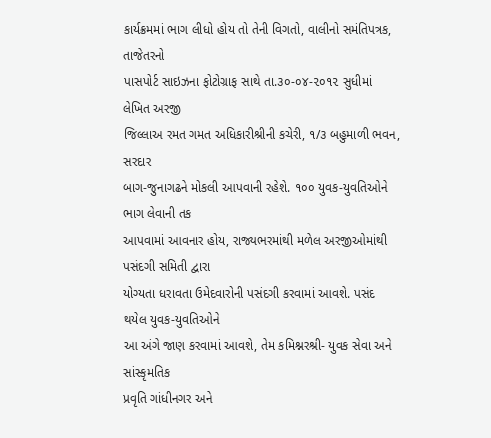કાર્યક્રમમાં ભાગ લીધો હોય તો તેની વિગતો, વાલીનો સમંતિપત્રક, તાજેતરનો
પાસપોર્ટ સાઇઝના ફોટોગ્રાફ સાથે તા.૩૦-૦૪-૨૦૧૨ સુધીમાં લેખિત અરજી
જિલ્લાઅ રમત ગમત અધિકારીશ્રીની કચેરી, ૧/૩ બહુમાળી ભવન, સરદાર
બાગ-જુનાગઢને મોકલી આપવાની રહેશે. ૧૦૦ યુવક-યુવતિઓને ભાગ લેવાની તક
આપવામાં આવનાર હોય, રાજ્યભરમાંથી મળેલ અરજીઓમાંથી પસંદગી સમિતી દ્વારા
યોગ્યતા ધરાવતા ઉમેદવારોની પસંદગી કરવામાં આવશે. પસંદ થયેલ યુવક-યુવતિઓને
આ અંગે જાણ કરવામાં આવશે, તેમ કમિશ્નરશ્રી- યુવક સેવા અને સાંસ્કૃમતિક
પ્રવૃતિ ગાંધીનગર અને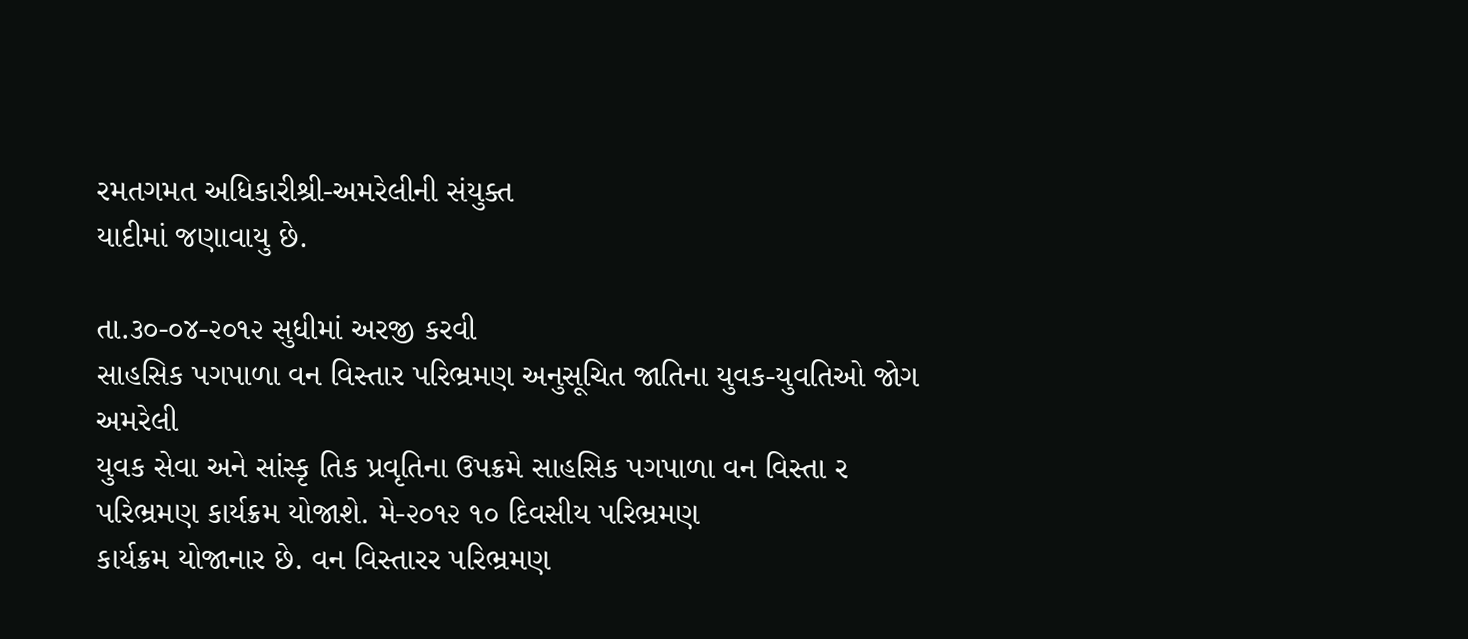રમતગમત અધિકારીશ્રી-અમરેલીની સંયુક્ત
યાદીમાં જણાવાયુ છે.

તા.૩૦-૦૪-૨૦૧૨ સુધીમાં અરજી કરવી
સાહસિક પગપાળા વન વિસ્તાર પરિભ્રમણ અનુસૂચિત જાતિના યુવક-યુવતિઓ જોગ
અમરેલી
યુવક સેવા અને સાંસ્કૃ તિક પ્રવૃતિના ઉપક્રમે સાહસિક પગપાળા વન વિસ્તા ર
પરિભ્રમણ કાર્યક્રમ યોજાશે. મે-૨૦૧૨ ૧૦ દિવસીય પરિભ્રમણ
કાર્યક્રમ યોજાનાર છે. વન વિસ્તારર પરિભ્રમણ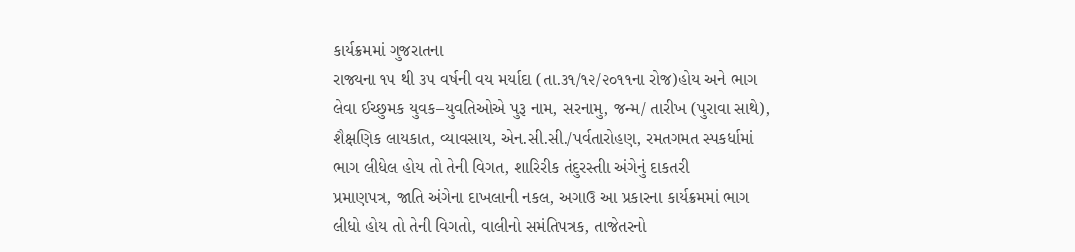કાર્યક્રમમાં ગુજરાતના
રાજ્યના ૧૫ થી ૩૫ વર્ષની વય મર્યાદા (તા.૩૧/૧૨/૨૦૧૧ના રોજ)હોય અને ભાગ
લેવા ઈચ્છુમક યુવક–યુવતિઓએ પુરૂ નામ, સરનામુ, જન્મ/ તારીખ (પુરાવા સાથે),
શૈક્ષણિક લાયકાત, વ્યાવસાય, એન.સી.સી./પર્વતારોહણ, રમતગમત સ્પકર્ધામાં
ભાગ લીધેલ હોય તો તેની વિગત, શારિરીક તંદુરસ્તીા અંગેનું દાકતરી
પ્રમાણપત્ર, જાતિ અંગેના દાખલાની નકલ, અગાઉ આ પ્રકારના કાર્યક્રમમાં ભાગ
લીધો હોય તો તેની વિગતો, વાલીનો સમંતિપત્રક, તાજેતરનો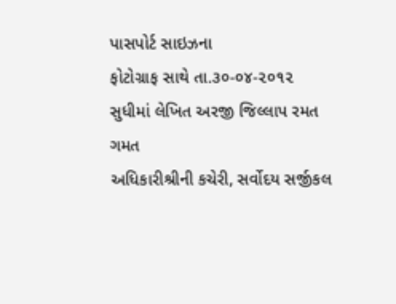પાસપોર્ટ સાઇઝના
ફોટોગ્રાફ સાથે તા.૩૦-૦૪-૨૦૧૨ સુધીમાં લેખિત અરજી જિલ્લાપ રમત ગમત
અધિકારીશ્રીની કચેરી, સર્વોદય સર્જીકલ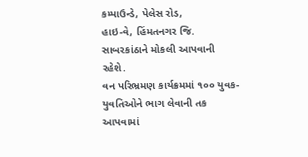કમ્પાઉન્ડે, પેલેસ રોડ,
હાઇ-વે, હિંમતનગર જિ. સાબરકાંઠાને મોકલી આપવાની રહેશે.
વન પરિભ્રમણ કાર્યક્રમમાં ૧૦૦ યુવક-યુવતિઓને ભાગ લેવાની તક
આપવામાં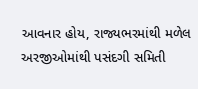આવનાર હોય, રાજ્યભરમાંથી મળેલ અરજીઓમાંથી પસંદગી સમિતી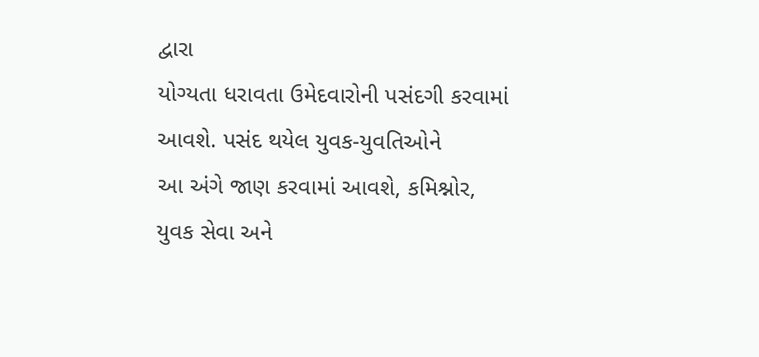દ્વારા
યોગ્યતા ધરાવતા ઉમેદવારોની પસંદગી કરવામાં આવશે. પસંદ થયેલ યુવક-યુવતિઓને
આ અંગે જાણ કરવામાં આવશે, કમિશ્નોર, યુવક સેવા અને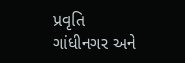પ્રવૃતિ
ગાંધીનગર અને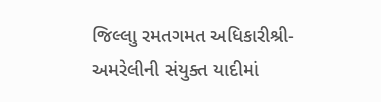જિલ્લાુ રમતગમત અધિકારીશ્રી-અમરેલીની સંયુક્ત યાદીમાં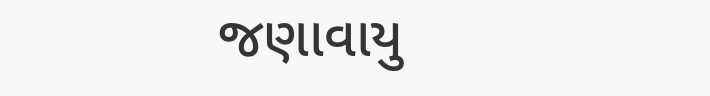જણાવાયુ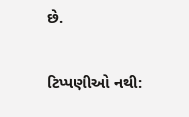છે.

ટિપ્પણીઓ નથી: